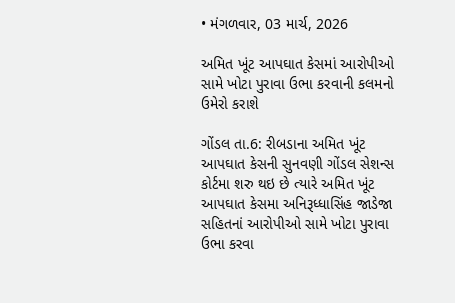• મંગળવાર, 03 માર્ચ, 2026

અમિત ખૂંટ આપઘાત કેસમાં આરોપીઓ સામે ખોટા પુરાવા ઉભા કરવાની કલમનો ઉમેરો કરાશે

ગોંડલ તા.6: રીબડાના અમિત ખૂંટ આપઘાત કેસની સુનવણી ગોંડલ સેશન્સ કોર્ટમા શરુ થઇ છે ત્યારે અમિત ખૂંટ આપઘાત કેસમા અનિરૂધ્ધાસિંહ જાડેજા સહિતનાં આરોપીઓ સામે ખોટા પુરાવા ઉભા કરવા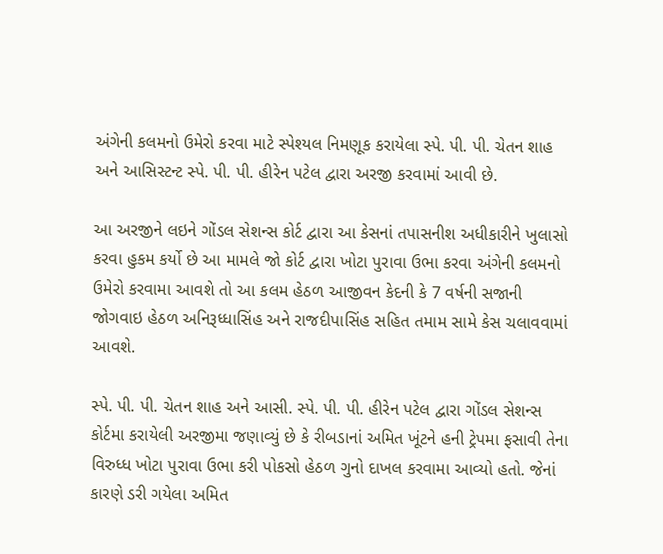અંગેની કલમનો ઉમેરો કરવા માટે સ્પેશ્યલ નિમણૂક કરાયેલા સ્પે. પી. પી. ચેતન શાહ અને આસિસ્ટન્ટ સ્પે. પી. પી. હીરેન પટેલ દ્વારા અરજી કરવામાં આવી છે.

આ અરજીને લઇને ગોંડલ સેશન્સ કોર્ટ દ્વારા આ કેસનાં તપાસનીશ અધીકારીને ખુલાસો કરવા હુકમ કર્યો છે આ મામલે જો કોર્ટ દ્વારા ખોટા પુરાવા ઉભા કરવા અંગેની કલમનો ઉમેરો કરવામા આવશે તો આ કલમ હેઠળ આજીવન કેદની કે 7 વર્ષની સજાની જોગવાઇ હેઠળ અનિરૂધ્ધાસિંહ અને રાજદીપાસિંહ સહિત તમામ સામે કેસ ચલાવવામાં આવશે.

સ્પે. પી. પી. ચેતન શાહ અને આસી. સ્પે. પી. પી. હીરેન પટેલ દ્વારા ગોંડલ સેશન્સ કોર્ટમા કરાયેલી અરજીમા જણાવ્યું છે કે રીબડાનાં અમિત ખૂંટને હની ટ્રેપમા ફસાવી તેના વિરુધ્ધ ખોટા પુરાવા ઉભા કરી પોકસો હેઠળ ગુનો દાખલ કરવામા આવ્યો હતો. જેનાં કારણે ડરી ગયેલા અમિત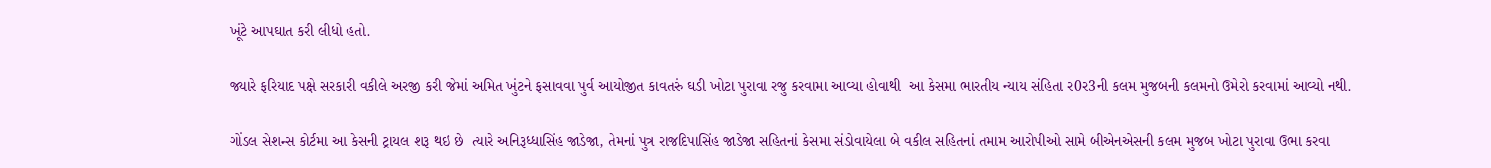ખૂંટે આપઘાત કરી લીધો હતો.

જ્યારે ફરિયાદ પક્ષે સરકારી વકીલે અરજી કરી જેમાં અમિત ખુંટને ફસાવવા પુર્વ આયોજીત કાવતરું ઘડી ખોટા પુરાવા રજુ કરવામા આવ્યા હોવાથી  આ કેસમા ભારતીય ન્યાય સંહિતા ર0ર3ની કલમ મુજબની કલમનો ઉમેરો કરવામાં આવ્યો નથી.

ગોંડલ સેશન્સ કોર્ટમા આ કેસની ટ્રાયલ શરૂ થઇ છે  ત્યારે અનિરૂધ્ધાસિંહ જાડેજા, તેમનાં પુત્ર રાજદિપાસિંહ જાડેજા સહિતનાં કેસમા સંડોવાયેલા બે વકીલ સહિતનાં તમામ આરોપીઓ સામે બીએનએસની કલમ મુજબ ખોટા પુરાવા ઉભા કરવા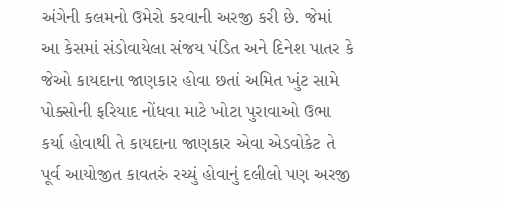અંગેની કલમનો ઉમેરો કરવાની અરજી કરી છે. જેમાં આ કેસમાં સંડોવાયેલા સંજય પંડિત અને દિનેશ પાતર કે જેઓ કાયદાના જાણકાર હોવા છતાં અમિત ખુંટ સામે પોક્સોની ફરિયાદ નોંધવા માટે ખોટા પુરાવાઓ ઉભા કર્યા હોવાથી તે કાયદાના જાણકાર એવા એડવોકેટ તે પૂર્વ આયોજીત કાવતરું રચ્યું હોવાનું દલીલો પણ અરજી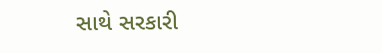સાથે સરકારી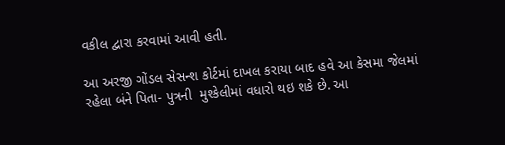વકીલ દ્વારા કરવામાં આવી હતી.

આ અરજી ગોંડલ સેસન્શ કોર્ટમાં દાખલ કરાયા બાદ હવે આ કેસમા જેલમાં રહેલા બંને પિતા- પુત્રની  મુશ્કેલીમાં વધારો થઇ શકે છે. આ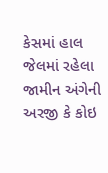કેસમાં હાલ જેલમાં રહેલા જામીન અંગેની અરજી કે કોઇ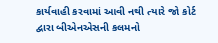કાર્યવાહી કરવામાં આવી નથી ત્યારે જો કોર્ટ દ્વારા બીએનએસની કલમનો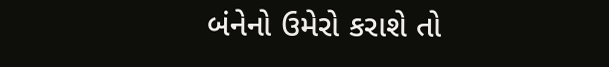બંનેનો ઉમેરો કરાશે તો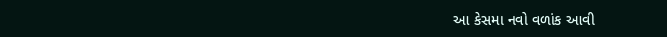આ કેસમા નવો વળાંક આવી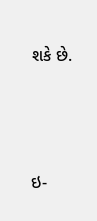શકે છે.





ઇ-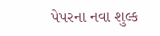પેપરના નવા શુલ્ક